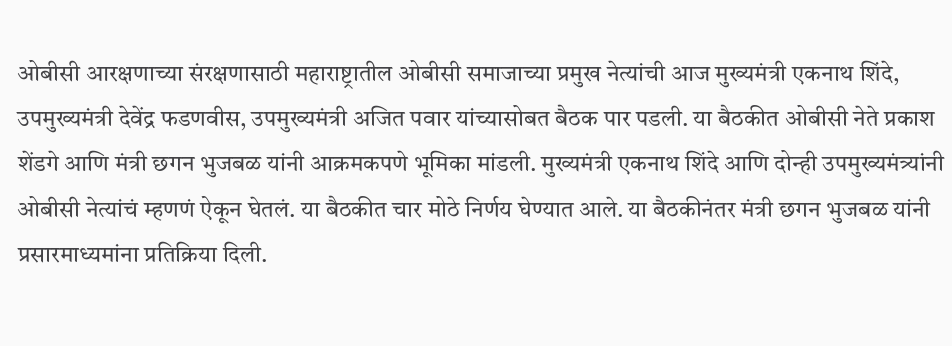ओबीसी आरक्षणाच्या संरक्षणासाठी महाराष्ट्रातील ओबीसी समाजाच्या प्रमुख नेत्यांची आज मुख्यमंत्री एकनाथ शिंदे, उपमुख्यमंत्री देवेंद्र फडणवीस, उपमुख्यमंत्री अजित पवार यांच्यासोबत बैठक पार पडली. या बैठकीत ओबीसी नेते प्रकाश शेंडगे आणि मंत्री छगन भुजबळ यांनी आक्रमकपणे भूमिका मांडली. मुख्यमंत्री एकनाथ शिंदे आणि दोन्ही उपमुख्यमंत्र्यांनी ओबीसी नेत्यांचं म्हणणं ऐकून घेतलं. या बैठकीत चार मोठे निर्णय घेण्यात आले. या बैठकीनंतर मंत्री छगन भुजबळ यांनी प्रसारमाध्यमांना प्रतिक्रिया दिली.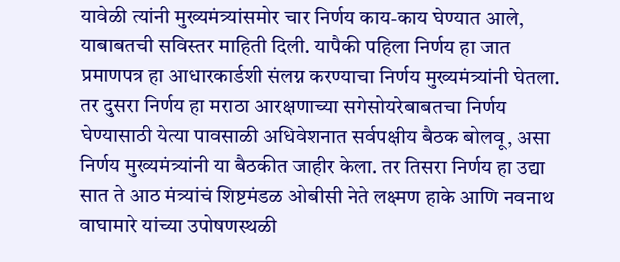यावेळी त्यांनी मुख्यमंत्र्यांसमोर चार निर्णय काय-काय घेण्यात आले, याबाबतची सविस्तर माहिती दिली. यापैकी पहिला निर्णय हा जात प्रमाणपत्र हा आधारकार्डशी संलग्न करण्याचा निर्णय मुख्यमंत्र्यांनी घेतला. तर दुसरा निर्णय हा मराठा आरक्षणाच्या सगेसोयरेबाबतचा निर्णय घेण्यासाठी येत्या पावसाळी अधिवेशनात सर्वपक्षीय बैठक बोलवू, असा निर्णय मुख्यमंत्र्यांनी या बैठकीत जाहीर केला. तर तिसरा निर्णय हा उद्या सात ते आठ मंत्र्यांचं शिष्टमंडळ ओबीसी नेते लक्ष्मण हाके आणि नवनाथ वाघामारे यांच्या उपोषणस्थळी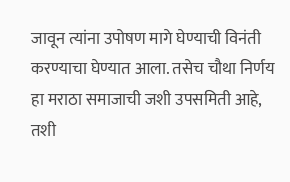जावून त्यांना उपोषण मागे घेण्याची विनंती करण्याचा घेण्यात आला. तसेच चौथा निर्णय हा मराठा समाजाची जशी उपसमिती आहे, तशी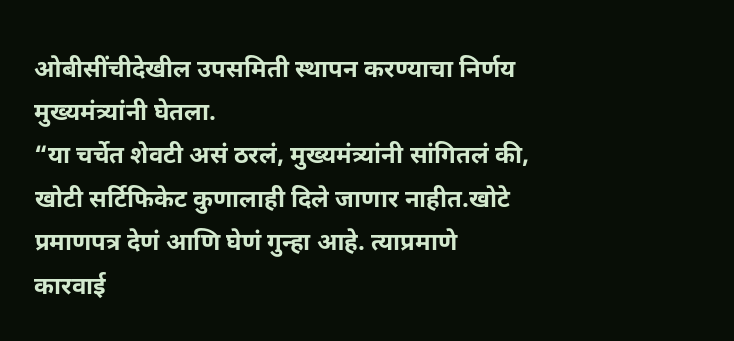ओबीसींचीदेखील उपसमिती स्थापन करण्याचा निर्णय मुख्यमंत्र्यांनी घेतला.
“या चर्चेत शेवटी असं ठरलं, मुख्यमंत्र्यांनी सांगितलं की, खोटी सर्टिफिकेट कुणालाही दिले जाणार नाहीत.खोटे प्रमाणपत्र देणं आणि घेणं गुन्हा आहे. त्याप्रमाणे कारवाई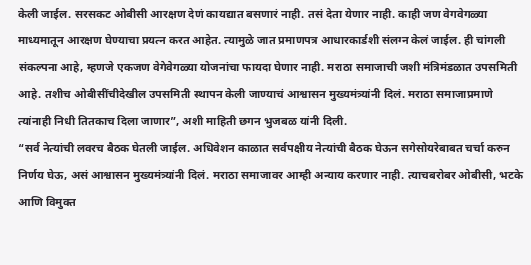केली जाईल. सरसकट ओबीसी आरक्षण देणं कायद्यात बसणारं नाही. तसं देता येणार नाही. काही जण वेगवेगळ्या माध्यमातून आरक्षण घेण्याचा प्रयत्न करत आहेत. त्यामुळे जात प्रमाणपत्र आधारकार्डशी संलग्न केलं जाईल. ही चांगली संकल्पना आहे, म्हणजे एकजण वेगेवेगळ्या योजनांचा फायदा घेणार नाही. मराठा समाजाची जशी मंत्रिमंडळात उपसमिती आहे. तशीच ओबीसींचीदेखील उपसमिती स्थापन केली जाण्याचं आश्वासन मुख्यमंत्र्यांनी दिलं. मराठा समाजाप्रमाणे त्यांनाही निधी तितकाच दिला जाणार”, अशी माहिती छगन भुजबळ यांनी दिली.
“सर्व नेत्यांची लवरच बैठक घेतली जाईल. अधिवेशन काळात सर्वपक्षीय नेत्यांची बैठक घेऊन सगेसोयरेबाबत चर्चा करुन निर्णय घेऊ, असं आश्वासन मुख्यमंत्र्यांनी दिलं. मराठा समाजावर आम्ही अन्याय करणार नाही. त्याचबरोबर ओबीसी, भटके आणि विमुक्त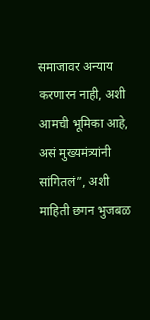समाजावर अन्याय करणारन नाही, अशी आमची भूमिका आहे, असं मुख्यमंत्र्यांनी सांगितलं”, अशी माहिती छगन भुजबळ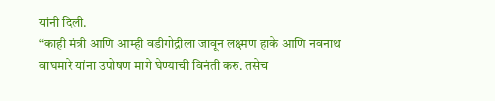यांनी दिली.
“काही मंत्री आणि आम्ही वडीगोद्रीला जावून लक्ष्मण हाके आणि नवनाथ वाघमारे यांना उपोषण मागे घेण्याची विनंती करु. तसेच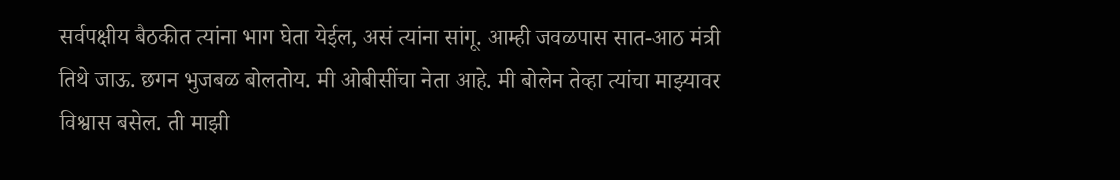सर्वपक्षीय बैठकीत त्यांना भाग घेता येईल, असं त्यांना सांगू. आम्ही जवळपास सात-आठ मंत्री तिथे जाऊ. छगन भुजबळ बोलतोय. मी ओबीसींचा नेता आहे. मी बोलेन तेव्हा त्यांचा माझ्यावर विश्वास बसेल. ती माझी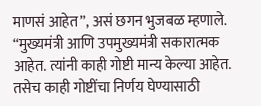माणसं आहेत”, असं छगन भुजबळ म्हणाले.
“मुख्यमंत्री आणि उपमुख्यमंत्री सकारात्मक आहेत. त्यांनी काही गोष्टी मान्य केल्या आहेत. तसेच काही गोष्टींचा निर्णय घेण्यासाठी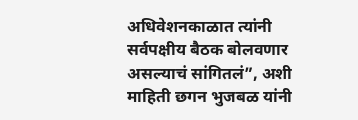अधिवेशनकाळात त्यांनी सर्वपक्षीय बैठक बोलवणार असल्याचं सांगितलं”, अशी माहिती छगन भुजबळ यांनी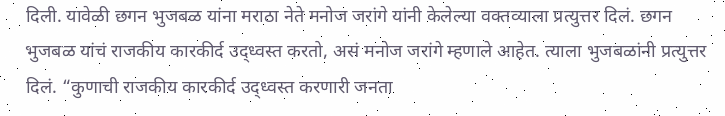दिली. यावेळी छगन भुजबळ यांना मराठा नेते मनोज जरांगे यांनी केलेल्या वक्तव्याला प्रत्युत्तर दिलं. छगन भुजबळ यांचं राजकीय कारकीर्द उद्ध्वस्त करतो, असं मनोज जरांगे म्हणाले आहेत. त्याला भुजबळांनी प्रत्युत्तर दिलं. “कुणाची राजकीय कारकीर्द उद्ध्वस्त करणारी जनता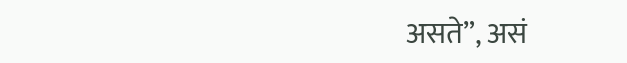असते”, असं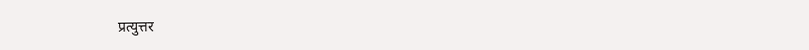प्रत्युत्तर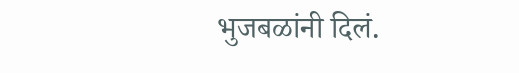भुजबळांनी दिलं.